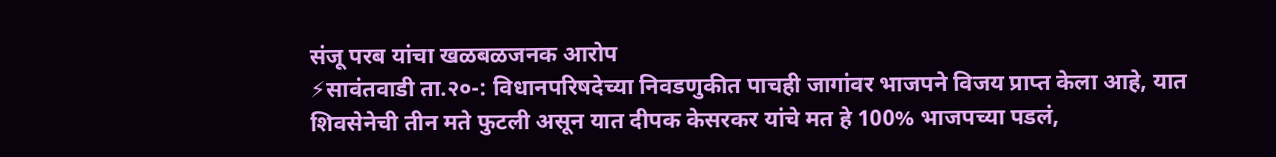संजू परब यांचा खळबळजनक आरोप
⚡सावंतवाडी ता.२०-: विधानपरिषदेच्या निवडणुकीत पाचही जागांवर भाजपने विजय प्राप्त केला आहे, यात शिवसेनेची तीन मते फुटली असून यात दीपक केसरकर यांचे मत हे 100% भाजपच्या पडलं,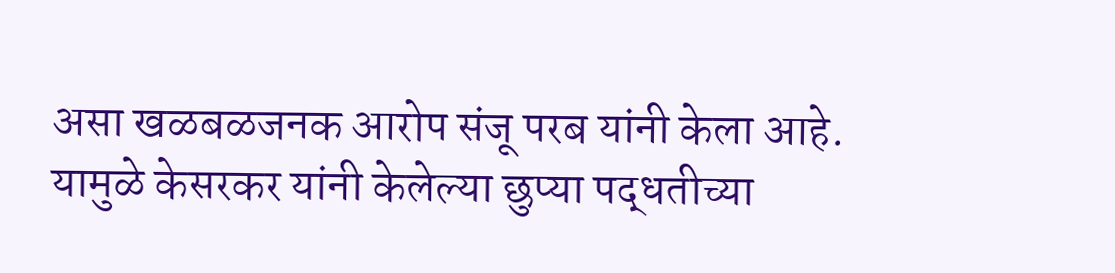असा खळबळजनक आरोप संजू परब यांनी केला आहे.
यामुळे केसरकर यांनी केलेल्या छुप्या पद्धतीच्या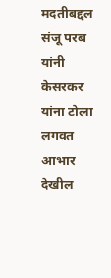मदतीबद्दल संजू परब यांनी केसरकर यांना टोला लगवत आभार देखील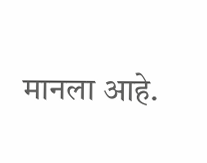मानला आहे.